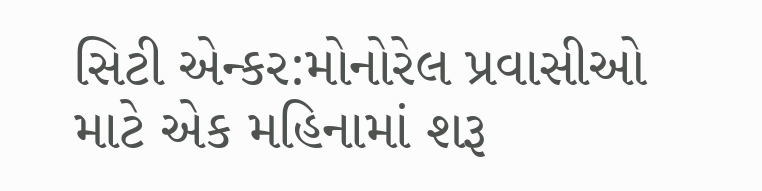સિટી એન્કર:મોનોરેલ પ્રવાસીઓ માટે એક મહિનામાં શરૂ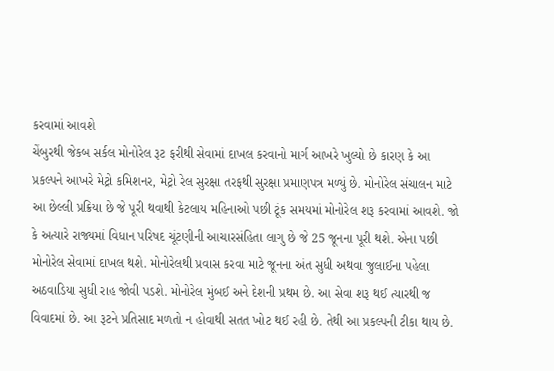કરવામાં આવશે
ચેંબુરથી જેકબ સર્કલ મોનોરેલ રૂટ ફરીથી સેવામાં દાખલ કરવાનો માર્ગ આખરે ખુલ્યો છે કારણ કે આ પ્રકલ્પને આખરે મેટ્રો કમિશનર, મેટ્રો રેલ સુરક્ષા તરફથી સુરક્ષા પ્રમાણપત્ર મળ્યું છે. મોનોરેલ સંચાલન માટે આ છેલ્લી પ્રક્રિયા છે જે પૂરી થવાથી કેટલાય મહિનાઓ પછી ટૂંક સમયમાં મોનોરેલ શરૂ કરવામાં આવશે. જો કે અત્યારે રાજ્યમાં વિધાન પરિષદ ચૂંટણીની આચારસંહિતા લાગુ છે જે 25 જૂનના પૂરી થશે. એના પછી મોનોરેલ સેવામાં દાખલ થશે. મોનોરેલથી પ્રવાસ કરવા માટે જૂનના અંત સુધી અથવા જુલાઈના પહેલા અઠવાડિયા સુધી રાહ જોવી પડશે. મોનોરેલ મુંબઈ અને દેશની પ્રથમ છે. આ સેવા શરૂ થઈ ત્યારથી જ વિવાદમાં છે. આ રૂટને પ્રતિસાદ મળતો ન હોવાથી સતત ખોટ થઈ રહી છે. તેથી આ પ્રકલ્પની ટીકા થાય છે.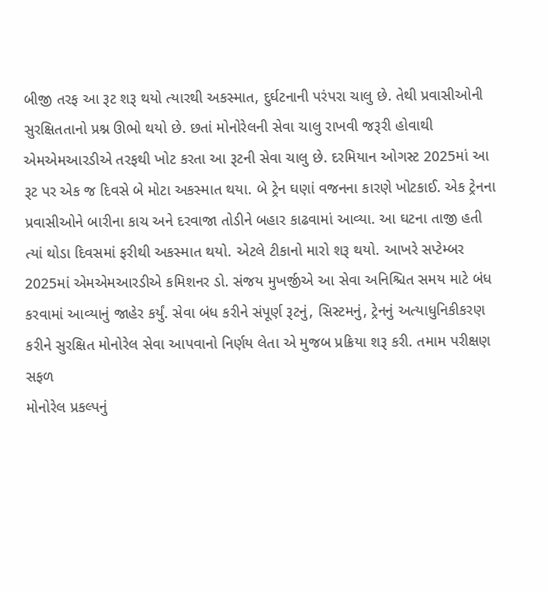બીજી તરફ આ રૂટ શરૂ થયો ત્યારથી અકસ્માત, દુર્ઘટનાની પરંપરા ચાલુ છે. તેથી પ્રવાસીઓની સુરક્ષિતતાનો પ્રશ્ન ઊભો થયો છે. છતાં મોનોરેલની સેવા ચાલુ રાખવી જરૂરી હોવાથી એમએમઆરડીએ તરફથી ખોટ કરતા આ રૂટની સેવા ચાલુ છે. દરમિયાન ઓગસ્ટ 2025માં આ રૂટ પર એક જ દિવસે બે મોટા અકસ્માત થયા. બે ટ્રેન ઘણાં વજનના કારણે ખોટકાઈ. એક ટ્રેનના પ્રવાસીઓને બારીના કાચ અને દરવાજા તોડીને બહાર કાઢવામાં આવ્યા. આ ઘટના તાજી હતી ત્યાં થોડા દિવસમાં ફરીથી અકસ્માત થયો. એટલે ટીકાનો મારો શરૂ થયો. આખરે સપ્ટેમ્બર 2025માં એમએમઆરડીએ કમિશનર ડો. સંજય મુખર્જીએ આ સેવા અનિશ્ચિત સમય માટે બંધ કરવામાં આવ્યાનું જાહેર કર્યું. સેવા બંધ કરીને સંપૂર્ણ રૂટનું, સિસ્ટમનું, ટ્રેનનું અત્યાધુનિકીકરણ કરીને સુરક્ષિત મોનોરેલ સેવા આપવાનો નિર્ણય લેતા એ મુજબ પ્રક્રિયા શરૂ કરી. તમામ પરીક્ષણ સફળ
મોનોરેલ પ્રકલ્પનું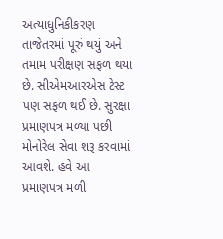અત્યાધુનિકીકરણ તાજેતરમાં પૂરું થયું અને તમામ પરીક્ષણ સફળ થયા છે. સીએમઆરએસ ટેસ્ટ પણ સફળ થઈ છે. સુરક્ષા પ્રમાણપત્ર મળ્યા પછી મોનોરેલ સેવા શરૂ કરવામાં આવશે. હવે આ પ્રમાણપત્ર મળી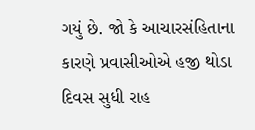ગયું છે. જો કે આચારસંહિતાના કારણે પ્રવાસીઓએ હજી થોડા દિવસ સુધી રાહ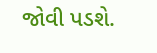જોવી પડશે.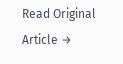Read Original Article →